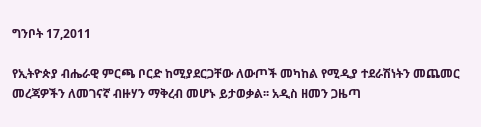ግንቦት 17,2011

የኢትዮጵያ ብሔራዊ ምርጫ ቦርድ ከሚያደርጋቸው ለውጦች መካከል የሚዲያ ተደራሽነትን መጨመር መረጃዎችን ለመገናኛ ብዙሃን ማቅረብ መሆኑ ይታወቃል፡፡ አዲስ ዘመን ጋዜጣ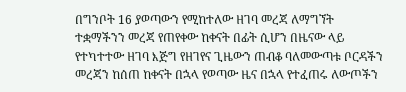በግንቦት 16 ያወጣውን የሚከተለው ዘገባ መረጃ ለማግኘት ተቋማችንን መረጃ የጠየቀው ከቀናት በፊት ሲሆን በዜናው ላይ የተካተተው ዘገባ እጅግ የዘገየና ጊዜውን ጠብቆ ባለመውጣቱ ቦርዳችን መረጃን ከሰጠ ከቀናት በኋላ የወጣው ዜና በኋላ የተፈጠሩ ለውጦችን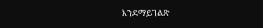እንደማይገልጽ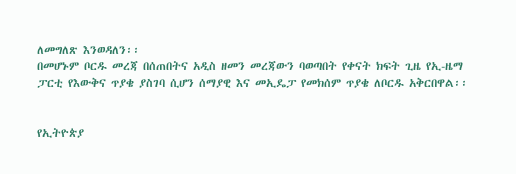ለመግለጽ እንወዳለን፡፡
በመሆኑም ቦርዱ መረጃ በሰጠበትና አዲስ ዘመን መረጃውን ባወጣበት የቀናት ክፍት ጊዜ የኢ-ዜማ ፓርቲ የእውቅና ጥያቄ ያስገባ ሲሆን ሰማያዊ እና መኢዴፓ የመክሰም ጥያቄ ለቦርዱ አቅርበዋል፡፡


የኢትዮጵያ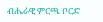ብሔራዊ ምርጫ ቦርድ